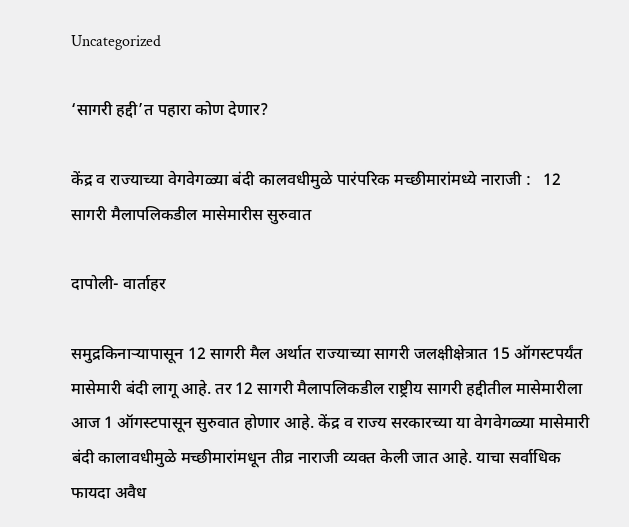Uncategorized

‘सागरी हद्दी’त पहारा कोण देणार?

केंद्र व राज्याच्या वेगवेगळ्या बंदी कालवधीमुळे पारंपरिक मच्छीमारांमध्ये नाराजी :   12 सागरी मैलापलिकडील मासेमारीस सुरुवात

दापोली- वार्ताहर

समुद्रकिनाऱ्यापासून 12 सागरी मैल अर्थात राज्याच्या सागरी जलक्षीक्षेत्रात 15 ऑगस्टपर्यंत मासेमारी बंदी लागू आहे. तर 12 सागरी मैलापलिकडील राष्ट्रीय सागरी हद्दीतील मासेमारीला आज 1 ऑगस्टपासून सुरुवात होणार आहे. केंद्र व राज्य सरकारच्या या वेगवेगळ्या मासेमारी बंदी कालावधीमुळे मच्छीमारांमधून तीव्र नाराजी व्यक्त केली जात आहे. याचा सर्वाधिक फायदा अवैध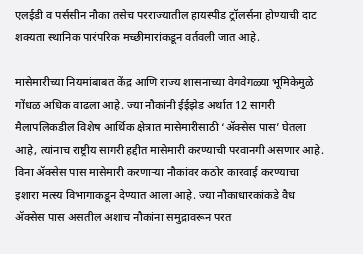एलईडी व पर्ससीन नौका तसेच परराज्यातील हायस्पीड ट्रॉलर्सना होण्याची दाट शक्यता स्थानिक पारंपरिक मच्छीमारांकडून वर्तवली जात आहे.

मासेमारीच्या नियमांबाबत केंद्र आणि राज्य शासनाच्या वेगवेगळ्या भूमिकेमुळे गोंधळ अधिक वाढला आहे. ज्या नौकांनी ईईझेड अर्थात 12 सागरी मैलापलिकडील विशेष आर्थिक क्षेत्रात मासेमारीसाठी ‘ॲक्सेस पास’ घेतला आहे, त्यांनाच राष्ट्रीय सागरी हद्दीत मासेमारी करण्याची परवानगी असणार आहे. विना ॲक्सेस पास मासेमारी करणाऱ्या नौकांवर कठोर कारवाई करण्याचा इशारा मत्स्य विभागाकडून देण्यात आला आहे. ज्या नौकाधारकांकडे वैध ॲक्सेस पास असतील अशाच नौकांना समुद्रावरून परत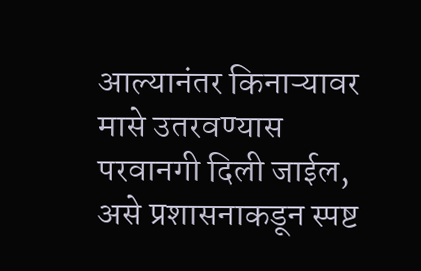आल्यानंतर किनाऱ्यावर मासे उतरवण्यास परवानगी दिली जाईल, असे प्रशासनाकडून स्पष्ट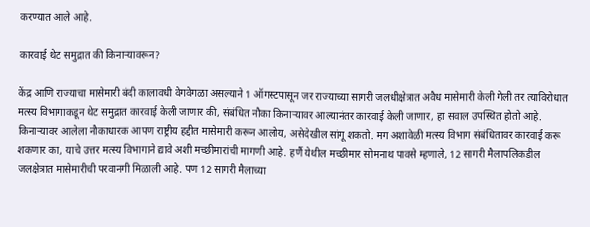करण्यात आले आहे.

कारवाई थेट समुद्रात की किनाऱ्यावरून?

केंद्र आणि राज्याचा मासेमारी बंदी कालावधी वेगवेगळा असल्याने 1 ऑगस्टपासून जर राज्याच्या सागरी जलधीक्षेत्रात अवैध मासेमारी केली गेली तर त्याविरोधात मत्स्य विभागाकडून थेट समुद्रात कारवाई केली जाणार की, संबंधित नौका किनाऱ्यावर आल्यानंतर कारवाई केली जाणार, हा सवाल उपस्थित होतो आहे. किनाऱ्यावर आलेला नौकाधारक आपण राष्ट्रीय हद्दीत मासेमारी करून आलोय, असेदेखील सांगू शकतो. मग अशावेळी मत्स्य विभाग संबंधितावर कारवाई करू शकणार का, याचे उत्तर मत्स्य विभागाने द्यावे अशी मच्छीमारांची मागणी आहे. हर्णै येथील मच्छीमार सोमनाथ पावसे म्हणाले, 12 सागरी मैलापलिकडील जलक्षेत्रात मासेमारीची परवानगी मिळाली आहे. पण 12 सागरी मैलाच्या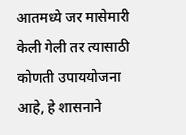आतमध्ये जर मासेमारी केली गेली तर त्यासाठी कोणती उपाययोजना आहे, हे शासनाने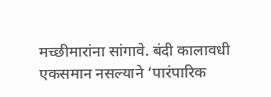मच्छीमारांना सांगावे. बंदी कालावधी एकसमान नसल्याने ‘पारंपारिक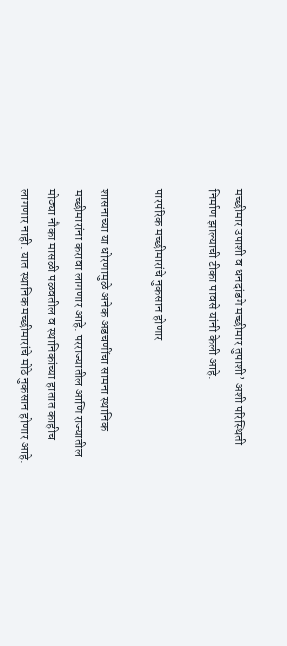मच्छीमार उपाशी व धनदांडगे मच्छीमार तुपाशी’ अशी परिस्थिती निर्माण झाल्याची टीका पावसे यांनी केली आहे.

पारपंरिक मच्छीमारांचे नुकसान होणार

शासनाच्या या धोरणामुळे अनेक अडचणींचा सामना स्थानिक मच्छीमारांना करावा लागणार आहे. परराज्यातील आणि राज्यातील मोठ्या नौका मासळी पळवतील व स्थानिकांच्या हातात काहीच लागणार नाही. यात स्थानिक मच्छीमारांचे मोठे नुकसान होणार आहे.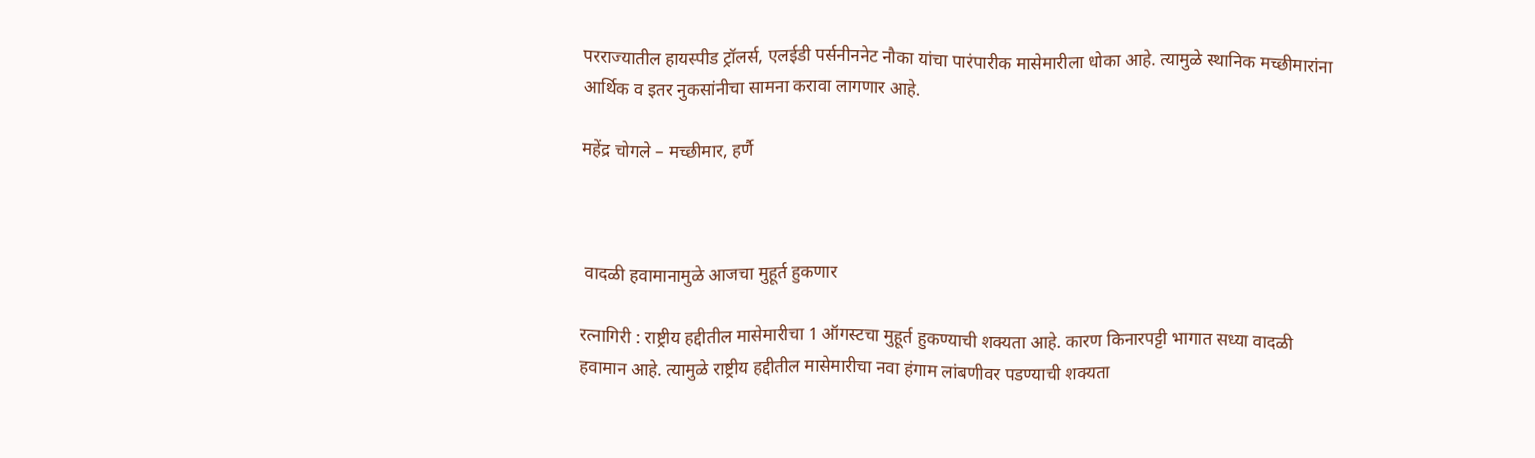परराज्यातील हायस्पीड ट्रॉलर्स, एलईडी पर्सनीननेट नौका यांचा पारंपारीक मासेमारीला धोका आहे. त्यामुळे स्थानिक मच्छीमारांना आर्थिक व इतर नुकसांनीचा सामना करावा लागणार आहे.

महेंद्र चोगले – मच्छीमार, हर्णै



 वादळी हवामानामुळे आजचा मुहूर्त हुकणार

रत्नागिरी : राष्ट्रीय हद्दीतील मासेमारीचा 1 ऑगस्टचा मुहूर्त हुकण्याची शक्यता आहे. कारण किनारपट्टी भागात सध्या वादळी हवामान आहे. त्यामुळे राष्ट्रीय हद्दीतील मासेमारीचा नवा हंगाम लांबणीवर पडण्याची शक्यता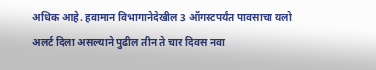अधिक आहे. हवामान विभागानेदेखील 3 ऑगस्टपर्यंत पावसाचा यलो अलर्ट दिला असल्याने पुढील तीन ते चार दिवस नवा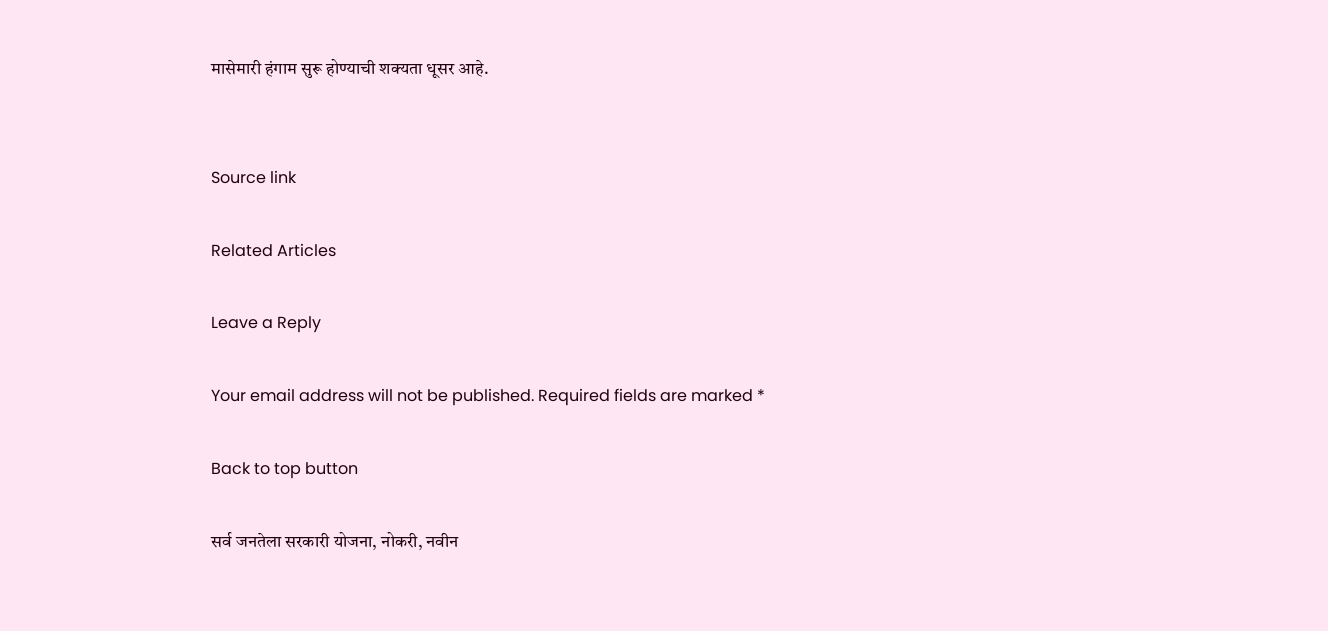मासेमारी हंगाम सुरू होण्याची शक्यता धूसर आहे.


Source link

Related Articles

Leave a Reply

Your email address will not be published. Required fields are marked *

Back to top button

सर्व जनतेला सरकारी योजना, नोकरी, नवीन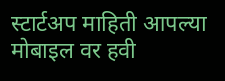स्टार्टअप माहिती आपल्या मोबाइल वर हवी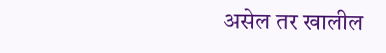असेल तर खालील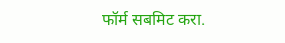फॉर्म सबमिट करा.